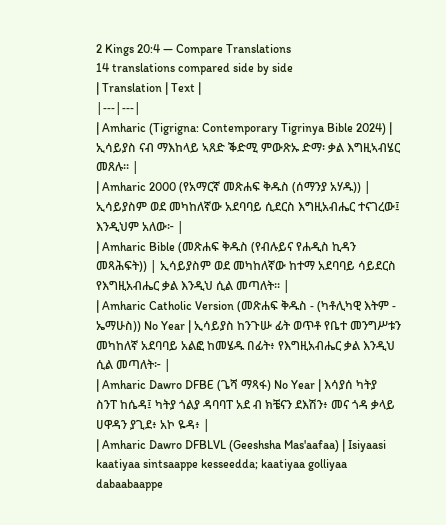2 Kings 20:4 — Compare Translations
14 translations compared side by side
| Translation | Text |
|---|---|
| Amharic (Tigrigna: Contemporary Tigrinya Bible 2024) | ኢሳይያስ ናብ ማእከላይ ኣጸድ ቕድሚ ምውጽኡ ድማ፡ ቃል እግዚኣብሄር መጸሉ። |
| Amharic 2000 (የአማርኛ መጽሐፍ ቅዱስ (ሰማንያ አሃዱ)) | ኢሳይያስም ወደ መካከለኛው አደባባይ ሲደርስ እግዚአብሔር ተናገረው፤ እንዲህም አለው፦ |
| Amharic Bible (መጽሐፍ ቅዱስ (የብሉይና የሐዲስ ኪዳን መጻሕፍት)) | ኢሳይያስም ወደ መካከለኛው ከተማ አደባባይ ሳይደርስ የእግዚአብሔር ቃል እንዲህ ሲል መጣለት። |
| Amharic Catholic Version (መጽሐፍ ቅዱስ - (ካቶሊካዊ እትም - ኤማሁስ)) No Year | ኢሳይያስ ከንጉሡ ፊት ወጥቶ የቤተ መንግሥቱን መካከለኛ አደባባይ አልፎ ከመሄዱ በፊት፥ የእግዚአብሔር ቃል እንዲህ ሲል መጣለት፦ |
| Amharic Dawro DFBE (ጌሻ ማጻፋ) No Year | እሳያሰ ካትያ ስንፐ ከሴዳ፤ ካትያ ጎልያ ዳባባፐ አደ ብ ክቼናን ደእሽን፥ መና ጎዳ ቃላይ ሀዋዳን ያጊደ፥ አኮ ዬዳ፥ |
| Amharic Dawro DFBLVL (Geeshsha Mas'aafaa) | Isiyaasi kaatiyaa sintsaappe kesseedda; kaatiyaa golliyaa dabaabaappe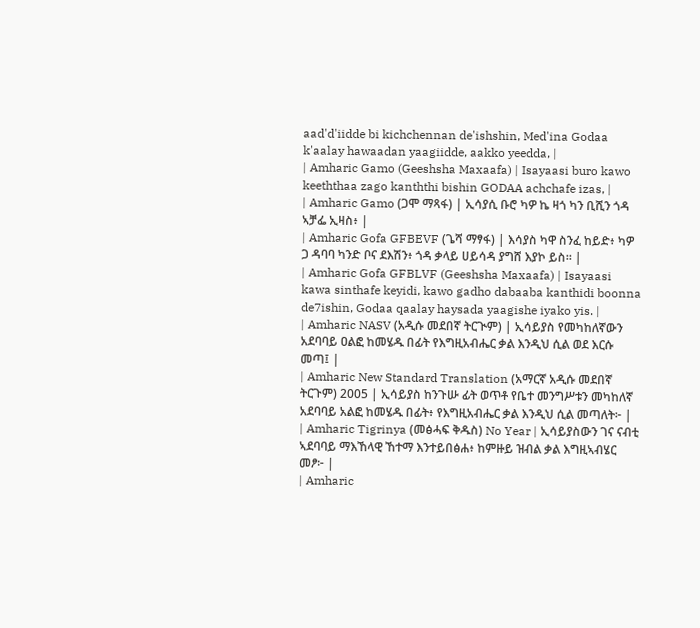aad'd'iidde bi kichchennan de'ishshin, Med'ina Godaa k'aalay hawaadan yaagiidde, aakko yeedda, |
| Amharic Gamo (Geeshsha Maxaafa) | Isayaasi buro kawo keeththaa zago kanththi bishin GODAA achchafe izas, |
| Amharic Gamo (ጋሞ ማጻፋ) | ኢሳያሲ ቡሮ ካዎ ኬ ዛጎ ካን ቢሺን ጎዳ ኣቻፌ ኢዛስ፥ |
| Amharic Gofa GFBEVF (ጌሻ ማፃፋ) | እሳያስ ካዋ ስንፈ ከይድ፥ ካዎ ጋ ዳባባ ካንድ ቦና ደእሽን፥ ጎዳ ቃላይ ሀይሳዳ ያግሸ እያኮ ይስ። |
| Amharic Gofa GFBLVF (Geeshsha Maxaafa) | Isayaasi kawa sinthafe keyidi, kawo gadho dabaaba kanthidi boonna de7ishin, Godaa qaalay haysada yaagishe iyako yis. |
| Amharic NASV (አዲሱ መደበኛ ትርጒም) | ኢሳይያስ የመካከለኛውን አደባባይ ዐልፎ ከመሄዱ በፊት የእግዚአብሔር ቃል እንዲህ ሲል ወደ እርሱ መጣ፤ |
| Amharic New Standard Translation (አማርኛ አዲሱ መደበኛ ትርጉም) 2005 | ኢሳይያስ ከንጉሡ ፊት ወጥቶ የቤተ መንግሥቱን መካከለኛ አደባባይ አልፎ ከመሄዱ በፊት፥ የእግዚአብሔር ቃል እንዲህ ሲል መጣለት፦ |
| Amharic Tigrinya (መፅሓፍ ቅዱስ) No Year | ኢሳይያስውን ገና ናብቲ ኣደባባይ ማእኸላዊ ኸተማ እንተይበፅሐ፥ ከምዙይ ዝብል ቃል እግዚኣብሄር መፆ፦ |
| Amharic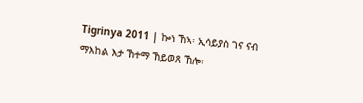Tigrinya 2011 | ኰነ ኸኣ፡ ኢሳይያስ ገና ናብ ማእከል እታ ኸተማ ኸይወጸ ኸሎ፡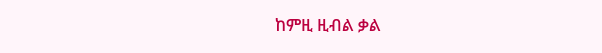ከምዚ ዚብል ቃል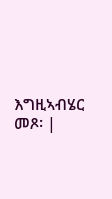እግዚኣብሄር መጾ፡ |